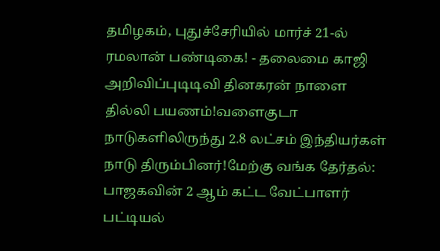தமிழகம், புதுச்சேரியில் மார்ச் 21-ல் ரமலான் பண்டிகை! - தலைமை காஜி அறிவிப்புடிடிவி தினகரன் நாளை தில்லி பயணம்!வளைகுடா நாடுகளிலிருந்து 2.8 லட்சம் இந்தியர்கள் நாடு திரும்பினர்!மேற்கு வங்க தேர்தல்: பாஜகவின் 2 ஆம் கட்ட வேட்பாளர் பட்டியல்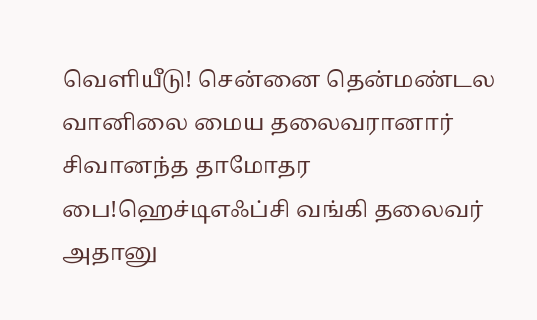வெளியீடு! சென்னை தென்மண்டல வானிலை மைய தலைவரானார் சிவானந்த தாமோதர பை!ஹெச்டிஎஃப்சி வங்கி தலைவர் அதானு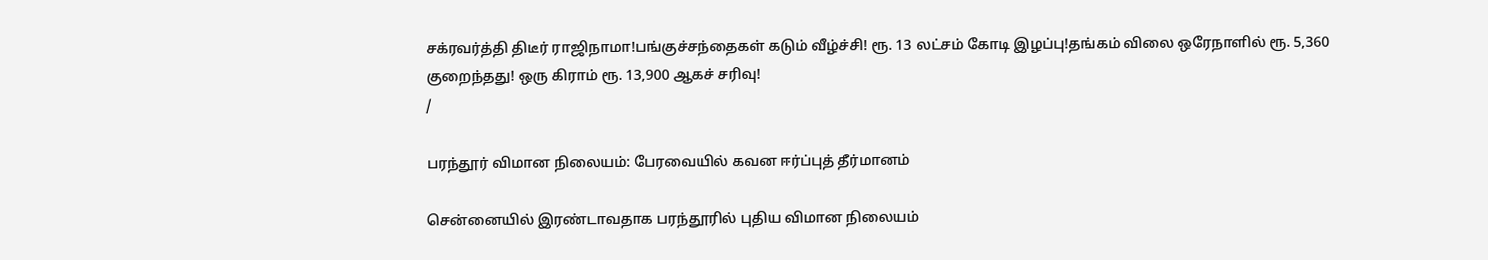சக்ரவர்த்தி திடீர் ராஜிநாமா!பங்குச்சந்தைகள் கடும் வீழ்ச்சி! ரூ. 13 லட்சம் கோடி இழப்பு!தங்கம் விலை ஒரேநாளில் ரூ. 5,360 குறைந்தது! ஒரு கிராம் ரூ. 13,900 ஆகச் சரிவு!
/

பரந்தூர் விமான நிலையம்: பேரவையில் கவன ஈர்ப்புத் தீர்மானம்

சென்னையில் இரண்டாவதாக பரந்தூரில் புதிய விமான நிலையம்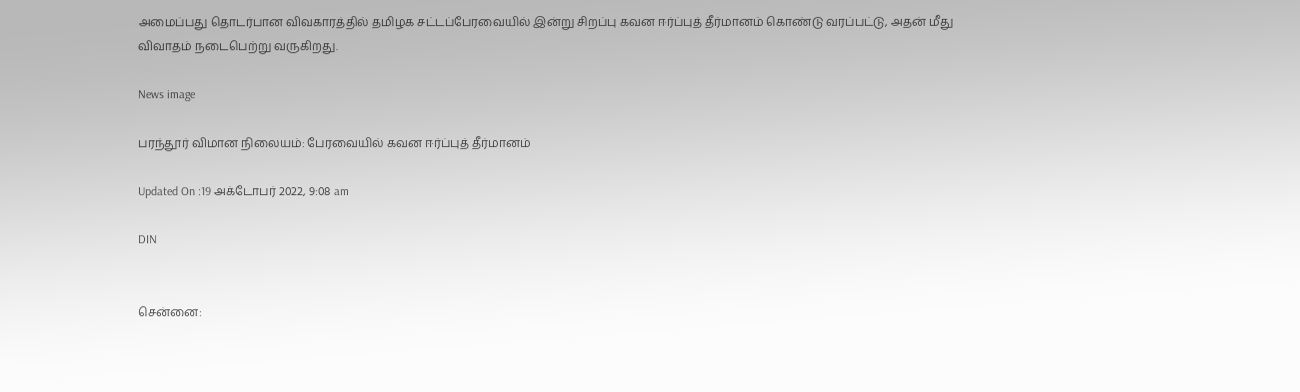அமைப்பது தொடர்பான விவகாரத்தில் தமிழக சட்டப்பேரவையில் இன்று சிறப்பு கவன ஈர்ப்புத் தீர்மானம் கொண்டு வரப்பட்டு, அதன் மீது விவாதம் நடைபெற்று வருகிறது.

News image

பரந்தூர் விமான நிலையம்: பேரவையில் கவன ஈர்ப்புத் தீர்மானம்

Updated On :19 அக்டோபர் 2022, 9:08 am

DIN


சென்னை: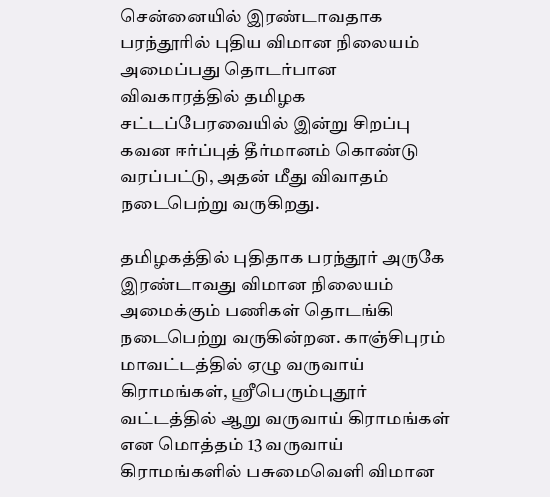சென்னையில் இரண்டாவதாக பரந்தூரில் புதிய விமான நிலையம் அமைப்பது தொடர்பான விவகாரத்தில் தமிழக சட்டப்பேரவையில் இன்று சிறப்பு கவன ஈர்ப்புத் தீர்மானம் கொண்டு வரப்பட்டு, அதன் மீது விவாதம் நடைபெற்று வருகிறது.

தமிழகத்தில் புதிதாக பரந்தூர் அருகே இரண்டாவது விமான நிலையம் அமைக்கும் பணிகள் தொடங்கி நடைபெற்று வருகின்றன. காஞ்சிபுரம் மாவட்டத்தில் ஏழு வருவாய் கிராமங்கள், ஸ்ரீபெரும்புதூர் வட்டத்தில் ஆறு வருவாய் கிராமங்கள் என மொத்தம் 13 வருவாய் கிராமங்களில் பசுமைவெளி விமான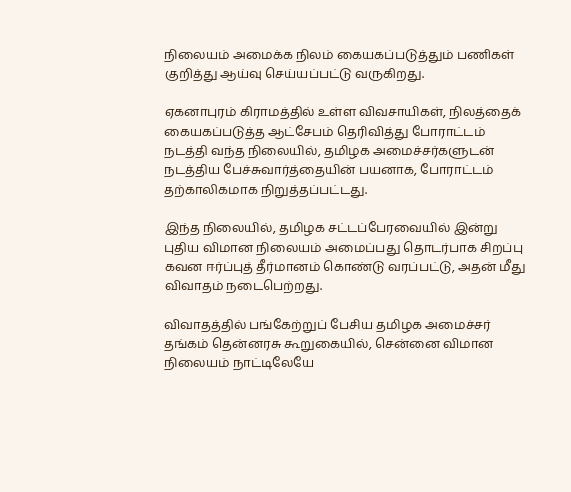நிலையம் அமைக்க நிலம் கையகப்படுத்தும் பணிகள் குறித்து ஆய்வு செய்யப்பட்டு வருகிறது.

ஏகனாபுரம் கிராமத்தில் உள்ள விவசாயிகள், நிலத்தைக் கையகப்படுத்த ஆட்சேபம் தெரிவித்து போராட்டம் நடத்தி வந்த நிலையில், தமிழக அமைச்சர்களுடன் நடத்திய பேச்சுவார்த்தையின் பயனாக, போராட்டம் தற்காலிகமாக நிறுத்தப்பட்டது.

இந்த நிலையில், தமிழக சட்டப்பேரவையில் இன்று புதிய விமான நிலையம் அமைப்பது தொடர்பாக சிறப்பு கவன ஈர்ப்புத் தீர்மானம் கொண்டு வரப்பட்டு, அதன் மீது விவாதம் நடைபெற்றது.

விவாதத்தில் பங்கேற்றுப் பேசிய தமிழக அமைச்சர் தங்கம் தென்னரசு கூறுகையில், சென்னை விமான நிலையம் நாட்டிலேயே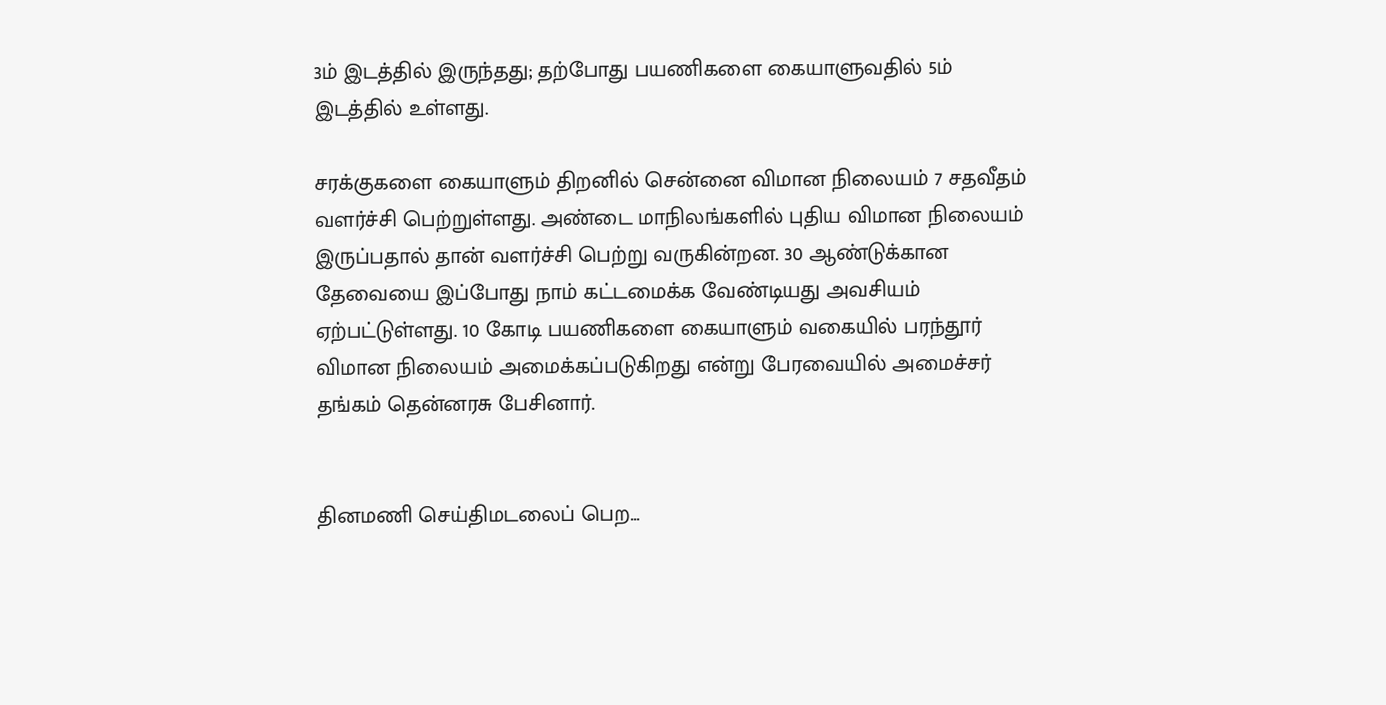3ம் இடத்தில் இருந்தது; தற்போது பயணிகளை கையாளுவதில் 5ம் இடத்தில் உள்ளது.

சரக்குகளை கையாளும் திறனில் சென்னை விமான நிலையம் 7 சதவீதம் வளர்ச்சி பெற்றுள்ளது. அண்டை மாநிலங்களில் புதிய விமான நிலையம் இருப்பதால் தான் வளர்ச்சி பெற்று வருகின்றன. 30 ஆண்டுக்கான தேவையை இப்போது நாம் கட்டமைக்க வேண்டியது அவசியம் ஏற்பட்டுள்ளது. 10 கோடி பயணிகளை கையாளும் வகையில் பரந்தூர் விமான நிலையம் அமைக்கப்படுகிறது என்று பேரவையில் அமைச்சர் தங்கம் தென்னரசு பேசினார்.


தினமணி செய்திமடலைப் பெற...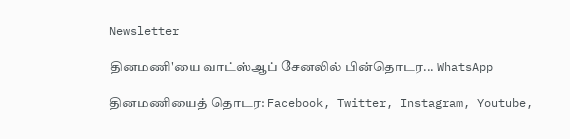Newsletter

தினமணி'யை வாட்ஸ்ஆப் சேனலில் பின்தொடர... WhatsApp

தினமணியைத் தொடர: Facebook, Twitter, Instagram, Youtube,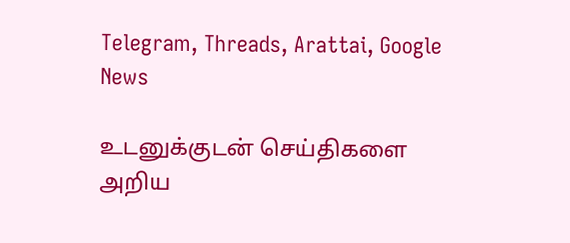Telegram, Threads, Arattai, Google News

உடனுக்குடன் செய்திகளை அறிய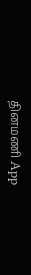தினமணி App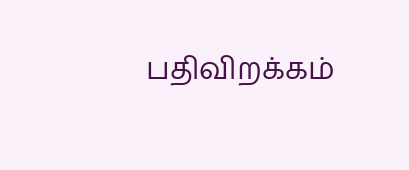பதிவிறக்கம்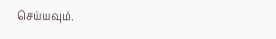செய்யவும்.